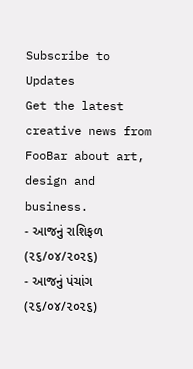Subscribe to Updates
Get the latest creative news from FooBar about art, design and business.
- આજનું રાશિફળ (૨૬/૦૪/૨૦૨૬)
- આજનું પંચાંગ (૨૬/૦૪/૨૦૨૬)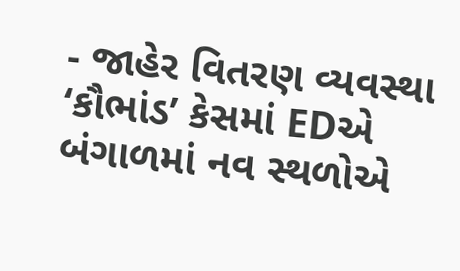- જાહેર વિતરણ વ્યવસ્થા ‘કૌભાંડ’ કેસમાં EDએ બંગાળમાં નવ સ્થળોએ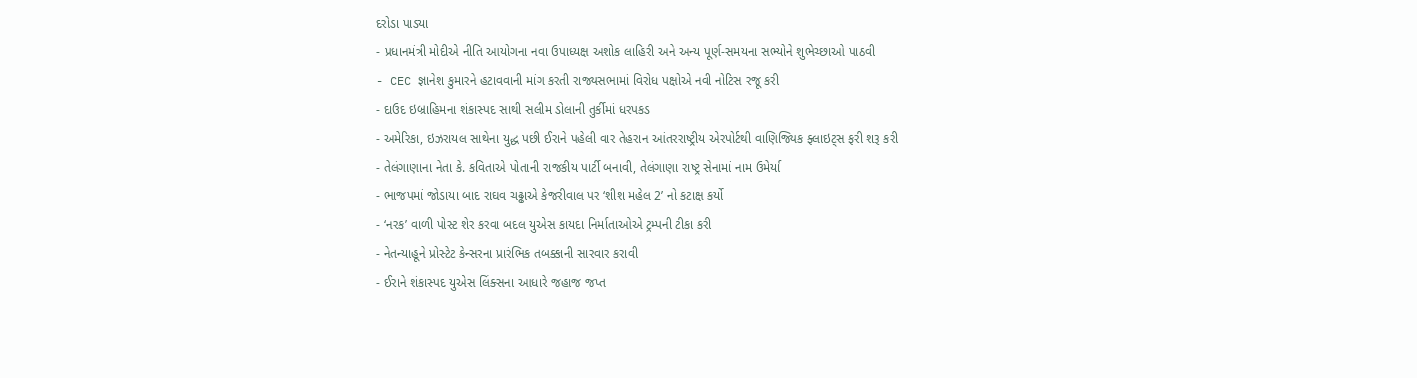દરોડા પાડ્યા
- પ્રધાનમંત્રી મોદીએ નીતિ આયોગના નવા ઉપાધ્યક્ષ અશોક લાહિરી અને અન્ય પૂર્ણ-સમયના સભ્યોને શુભેચ્છાઓ પાઠવી
- CEC જ્ઞાનેશ કુમારને હટાવવાની માંગ કરતી રાજ્યસભામાં વિરોધ પક્ષોએ નવી નોટિસ રજૂ કરી
- દાઉદ ઇબ્રાહિમના શંકાસ્પદ સાથી સલીમ ડોલાની તુર્કીમાં ધરપકડ
- અમેરિકા, ઇઝરાયલ સાથેના યુદ્ધ પછી ઈરાને પહેલી વાર તેહરાન આંતરરાષ્ટ્રીય એરપોર્ટથી વાણિજ્યિક ફ્લાઇટ્સ ફરી શરૂ કરી
- તેલંગાણાના નેતા કે. કવિતાએ પોતાની રાજકીય પાર્ટી બનાવી, તેલંગાણા રાષ્ટ્ર સેનામાં નામ ઉમેર્યા
- ભાજપમાં જોડાયા બાદ રાઘવ ચઢ્ઢાએ કેજરીવાલ પર ‘શીશ મહેલ 2’ નો કટાક્ષ કર્યો
- ‘નરક’ વાળી પોસ્ટ શેર કરવા બદલ યુએસ કાયદા નિર્માતાઓએ ટ્રમ્પની ટીકા કરી
- નેતન્યાહૂને પ્રોસ્ટેટ કેન્સરના પ્રારંભિક તબક્કાની સારવાર કરાવી
- ઈરાને શંકાસ્પદ યુએસ લિંક્સના આધારે જહાજ જપ્ત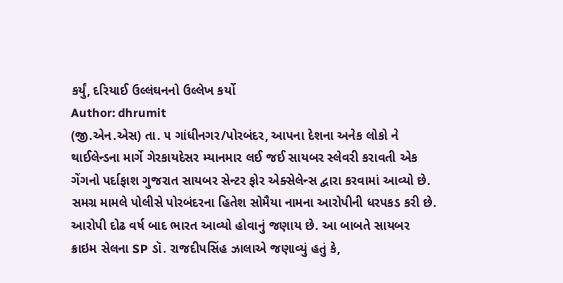કર્યું, દરિયાઈ ઉલ્લંઘનનો ઉલ્લેખ કર્યો
Author: dhrumit
(જી.એન.એસ) તા. ૫ ગાંધીનગર/પોરબંદર, આપના દેશના અનેક લોકો ને થાઈલેન્ડના માર્ગે ગેરકાયદેસર મ્યાનમાર લઈ જઈ સાયબર સ્લેવરી કરાવતી એક ગેંગનો પર્દાફાશ ગુજરાત સાયબર સેન્ટર ફોર એક્સેલેન્સ દ્વારા કરવામાં આવ્યો છે. સમગ્ર મામલે પોલીસે પોરબંદરના હિતેશ સોમૈયા નામના આરોપીની ધરપકડ કરી છે. આરોપી દોઢ વર્ષ બાદ ભારત આવ્યો હોવાનું જણાય છે. આ બાબતે સાયબર ક્રાઇમ સેલના SP ડૉ. રાજદીપસિંહ ઝાલાએ જણાવ્યું હતું કે,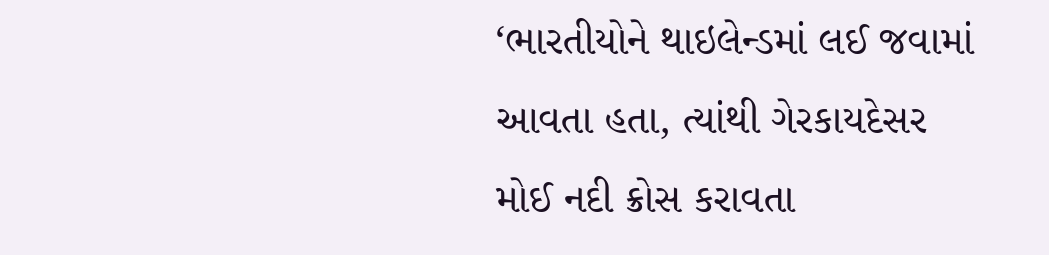‘ભારતીયોને થાઇલેન્ડમાં લઈ જવામાં આવતા હતા, ત્યાંથી ગેરકાયદેસર મોઈ નદી ક્રોસ કરાવતા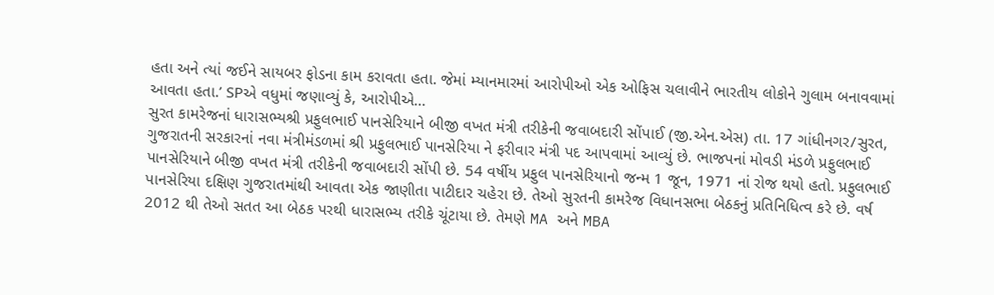હતા અને ત્યાં જઈને સાયબર ફોડના કામ કરાવતા હતા. જેમાં મ્યાનમારમાં આરોપીઓ એક ઓફિસ ચલાવીને ભારતીય લોકોને ગુલામ બનાવવામાં આવતા હતા.’ SPએ વધુમાં જણાવ્યું કે, આરોપીએ…
સુરત કામરેજનાં ધારાસભ્યશ્રી પ્રફુલભાઈ પાનસેરિયાને બીજી વખત મંત્રી તરીકેની જવાબદારી સોંપાઈ (જી.એન.એસ) તા. 17 ગાંધીનગર/સુરત, ગુજરાતની સરકારનાં નવા મંત્રીમંડળમાં શ્રી પ્રફુલભાઈ પાનસેરિયા ને ફરીવાર મંત્રી પદ આપવામાં આવ્યું છે. ભાજપનાં મોવડી મંડળે પ્રફુલભાઈ પાનસેરિયાને બીજી વખત મંત્રી તરીકેની જવાબદારી સોંપી છે. 54 વર્ષીય પ્રફુલ પાનસેરિયાનો જન્મ 1 જૂન, 1971 નાં રોજ થયો હતો. પ્રફુલભાઈ પાનસેરિયા દક્ષિણ ગુજરાતમાંથી આવતા એક જાણીતા પાટીદાર ચહેરા છે. તેઓ સુરતની કામરેજ વિધાનસભા બેઠકનું પ્રતિનિધિત્વ કરે છે. વર્ષ 2012 થી તેઓ સતત આ બેઠક પરથી ધારાસભ્ય તરીકે ચૂંટાયા છે. તેમણે MA અને MBA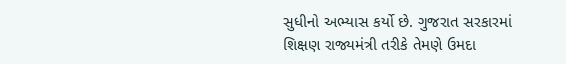સુધીનો અભ્યાસ કર્યો છે. ગુજરાત સરકારમાં શિક્ષણ રાજ્યમંત્રી તરીકે તેમણે ઉમદા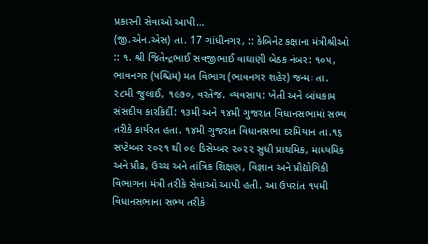પ્રકારની સેવાઓ આપી…
(જી.એન.એસ) તા. 17 ગાંધીનગર, :: કેબિનેટ કક્ષાના મંત્રીશ્રીઓ :: ૧. શ્રી જિતેન્દ્રભાઈ સવજીભાઈ વાઘાણી બેઠક નંબર: ૧૦૫, ભાવનગર (પશ્ચિમ) મત વિભાગ (ભાવનગર શહેર) જન્મઃ તા. ૨૮મી જુલાઈ, ૧૯૭૦, વરતેજ. વ્યવસાય: ખેતી અને બાંધકામ સંસદીય કારકિર્દી: ૧૩મી અને ૧૪મી ગુજરાત વિધાનસભામાં સભ્ય તરીકે કાર્યરત હતા. ૧૪મી ગુજરાત વિધાનસભા દરમિયાન તા.૧૬ સપ્ટેમ્બર ૨૦૨૧ થી ૦૯ ડિસેમ્બર ૨૦૨૨ સુધી પ્રાથમિક, માધ્યમિક અને પ્રૌઢ, ઉચ્ચ અને તાંત્રિક શિક્ષણ, વિજ્ઞાન અને પ્રૌદ્યોગિકી વિભાગના મંત્રી તરીકે સેવાઓ આપી હતી. આ ઉપરાંત ૧૫મી વિધાનસભાના સભ્ય તરીકે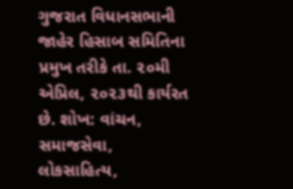ગુજરાત વિધાનસભાની જાહેર હિસાબ સમિતિના પ્રમુખ તરીકે તા. ૨૦મી એપ્રિલ, ૨૦૨૩થી કાર્યરત છે. શોખ: વાંચન, સમાજસેવા, લોકસાહિત્ય,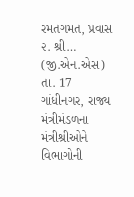રમતગમત, પ્રવાસ ૨. શ્રી…
(જી.એન.એસ) તા. 17 ગાંધીનગર, રાજ્ય મંત્રીમંડળના મંત્રીશ્રીઓને વિભાગોની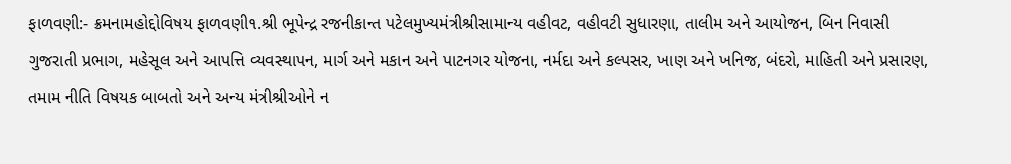ફાળવણી:- ક્રમનામહોદ્દોવિષય ફાળવણી૧.શ્રી ભૂપેન્દ્ર રજનીકાન્ત પટેલમુખ્યમંત્રીશ્રીસામાન્ય વહીવટ, વહીવટી સુધારણા, તાલીમ અને આયોજન, બિન નિવાસી ગુજરાતી પ્રભાગ, મહેસૂલ અને આપત્તિ વ્યવસ્થાપન, માર્ગ અને મકાન અને પાટનગર યોજના, નર્મદા અને કલ્પસર, ખાણ અને ખનિજ, બંદરો, માહિતી અને પ્રસારણ, તમામ નીતિ વિષયક બાબતો અને અન્ય મંત્રીશ્રીઓને ન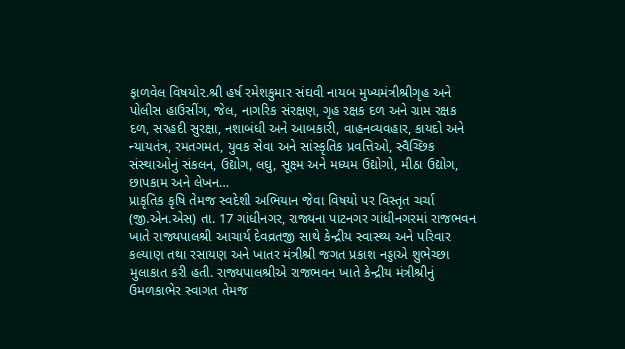ફાળવેલ વિષયો૨.શ્રી હર્ષ રમેશકુમાર સંઘવી નાયબ મુખ્યમંત્રીશ્રીગૃહ અને પોલીસ હાઉસીંગ, જેલ, નાગરિક સંરક્ષણ, ગૃહ રક્ષક દળ અને ગ્રામ રક્ષક દળ, સરહદી સુરક્ષા, નશાબંધી અને આબકારી, વાહનવ્યવહાર, કાયદો અને ન્યાયતંત્ર, રમતગમત, યુવક સેવા અને સાંસ્કૃતિક પ્રવત્તિઓ, સ્વૈચ્છિક સંસ્થાઓનું સંકલન, ઉદ્યોગ, લઘુ, સૂક્ષ્મ અને મધ્યમ ઉદ્યોગો, મીઠા ઉદ્યોગ, છાપકામ અને લેખન…
પ્રાકૃતિક કૃષિ તેમજ સ્વદેશી અભિયાન જેવા વિષયો પર વિસ્તૃત ચર્ચા (જી.એન.એસ) તા. 17 ગાંધીનગર, રાજ્યના પાટનગર ગાંધીનગરમાં રાજભવન ખાતે રાજ્યપાલશ્રી આચાર્ય દેવવ્રતજી સાથે કેન્દ્રીય સ્વાસ્થ્ય અને પરિવાર કલ્યાણ તથા રસાયણ અને ખાતર મંત્રીશ્રી જગત પ્રકાશ નડ્ડાએ શુભેચ્છા મુલાકાત કરી હતી. રાજ્યપાલશ્રીએ રાજભવન ખાતે કેન્દ્રીય મંત્રીશ્રીનું ઉમળકાભેર સ્વાગત તેમજ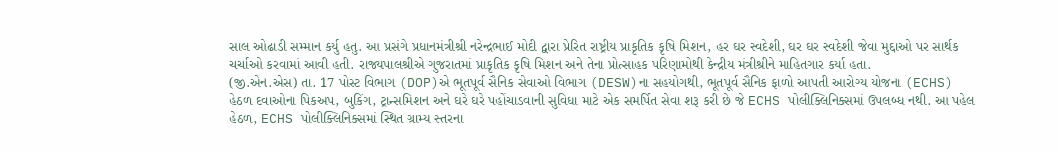સાલ ઓઢાડી સમ્માન કર્યુ હતુ. આ પ્રસંગે પ્રધાનમંત્રીશ્રી નરેન્દ્રભાઈ મોદી દ્વારા પ્રેરિત રાષ્ટ્રીય પ્રાકૃતિક કૃષિ મિશન, હર ઘર સ્વદેશી, ઘર ઘર સ્વદેશી જેવા મુદ્દાઓ પર સાર્થક ચર્ચાઓ કરવામાં આવી હતી. રાજ્યપાલશ્રીએ ગુજરાતમાં પ્રાકૃતિક કૃષિ મિશન અને તેના પ્રોત્સાહક પરિણામોથી કેન્દ્રીય મંત્રીશ્રીને માહિતગાર કર્યા હતા.
(જી.એન.એસ) તા. 17 પોસ્ટ વિભાગ (DOP)એ ભૂતપૂર્વ સૈનિક સેવાઓ વિભાગ (DESW)ના સહયોગથી, ભૂતપૂર્વ સૈનિક ફાળો આપતી આરોગ્ય યોજના (ECHS) હેઠળ દવાઓના પિકઅપ, બુકિંગ, ટ્રાન્સમિશન અને ઘરે ઘરે પહોંચાડવાની સુવિધા માટે એક સમર્પિત સેવા શરૂ કરી છે જે ECHS પોલીક્લિનિક્સમાં ઉપલબ્ધ નથી. આ પહેલ હેઠળ, ECHS પોલીક્લિનિક્સમાં સ્થિત ગ્રામ્ય સ્તરના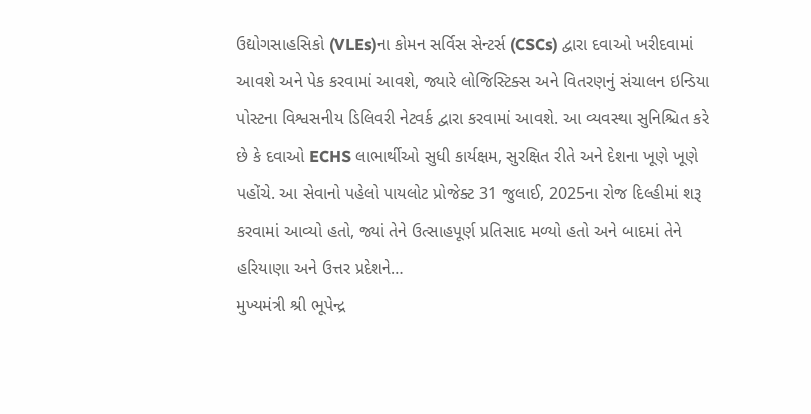ઉદ્યોગસાહસિકો (VLEs)ના કોમન સર્વિસ સેન્ટર્સ (CSCs) દ્વારા દવાઓ ખરીદવામાં આવશે અને પેક કરવામાં આવશે, જ્યારે લોજિસ્ટિક્સ અને વિતરણનું સંચાલન ઇન્ડિયા પોસ્ટના વિશ્વસનીય ડિલિવરી નેટવર્ક દ્વારા કરવામાં આવશે. આ વ્યવસ્થા સુનિશ્ચિત કરે છે કે દવાઓ ECHS લાભાર્થીઓ સુધી કાર્યક્ષમ, સુરક્ષિત રીતે અને દેશના ખૂણે ખૂણે પહોંચે. આ સેવાનો પહેલો પાયલોટ પ્રોજેક્ટ 31 જુલાઈ, 2025ના રોજ દિલ્હીમાં શરૂ કરવામાં આવ્યો હતો, જ્યાં તેને ઉત્સાહપૂર્ણ પ્રતિસાદ મળ્યો હતો અને બાદમાં તેને હરિયાણા અને ઉત્તર પ્રદેશને…
મુખ્યમંત્રી શ્રી ભૂપેન્દ્ર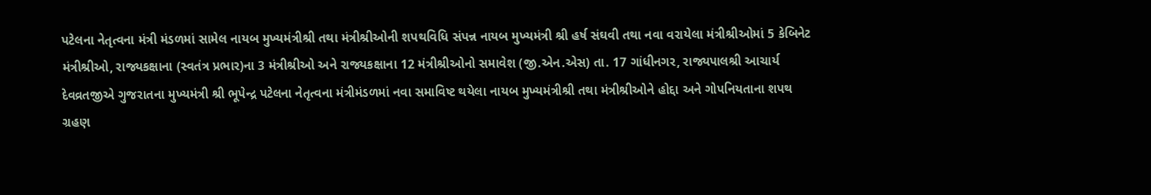પટેલના નેતૃત્વના મંત્રી મંડળમાં સામેલ નાયબ મુખ્યમંત્રીશ્રી તથા મંત્રીશ્રીઓની શપથવિધિ સંપન્ન નાયબ મુખ્યમંત્રી શ્રી હર્ષ સંઘવી તથા નવા વરાયેલા મંત્રીશ્રીઓમાં 5 કેબિનેટ મંત્રીશ્રીઓ, રાજ્યકક્ષાના (સ્વતંત્ર પ્રભાર)ના 3 મંત્રીશ્રીઓ અને રાજ્યકક્ષાના 12 મંત્રીશ્રીઓનો સમાવેશ (જી.એન.એસ) તા. 17 ગાંધીનગર, રાજ્યપાલશ્રી આચાર્ય દેવવ્રતજીએ ગુજરાતના મુખ્યમંત્રી શ્રી ભૂપેન્દ્ર પટેલના નેતૃત્વના મંત્રીમંડળમાં નવા સમાવિષ્ટ થયેલા નાયબ મુખ્યમંત્રીશ્રી તથા મંત્રીશ્રીઓને હોદ્દા અને ગોપનિયતાના શપથ ગ્રહણ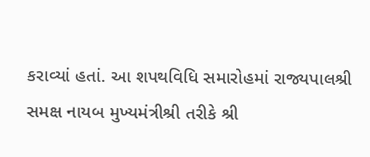કરાવ્યાં હતાં. આ શપથવિધિ સમારોહમાં રાજ્યપાલશ્રી સમક્ષ નાયબ મુખ્યમંત્રીશ્રી તરીકે શ્રી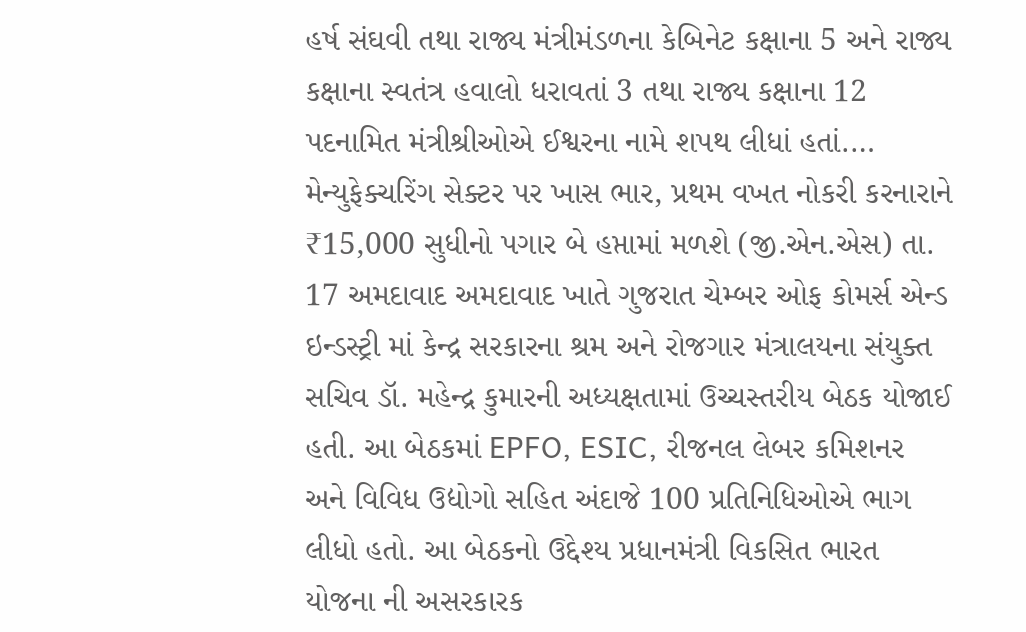હર્ષ સંઘવી તથા રાજ્ય મંત્રીમંડળના કેબિનેટ કક્ષાના 5 અને રાજ્ય કક્ષાના સ્વતંત્ર હવાલો ધરાવતાં 3 તથા રાજ્ય કક્ષાના 12 પદનામિત મંત્રીશ્રીઓએ ઈશ્વરના નામે શપથ લીધાં હતાં.…
મેન્યુફેક્ચરિંગ સેક્ટર પર ખાસ ભાર, પ્રથમ વખત નોકરી કરનારાને ₹15,000 સુધીનો પગાર બે હપ્તામાં મળશે (જી.એન.એસ) તા. 17 અમદાવાદ અમદાવાદ ખાતે ગુજરાત ચેમ્બર ઓફ કોમર્સ એન્ડ ઇન્ડસ્ટ્રી માં કેન્દ્ર સરકારના શ્રમ અને રોજગાર મંત્રાલયના સંયુક્ત સચિવ ડૉ. મહેન્દ્ર કુમારની અધ્યક્ષતામાં ઉચ્ચસ્તરીય બેઠક યોજાઈ હતી. આ બેઠકમાં EPFO, ESIC, રીજનલ લેબર કમિશનર અને વિવિધ ઉદ્યોગો સહિત અંદાજે 100 પ્રતિનિધિઓએ ભાગ લીધો હતો. આ બેઠકનો ઉદ્દેશ્ય પ્રધાનમંત્રી વિકસિત ભારત યોજના ની અસરકારક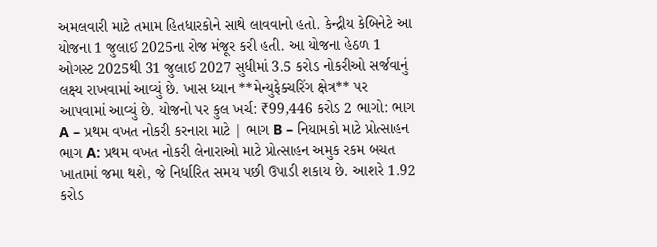અમલવારી માટે તમામ હિતધારકોને સાથે લાવવાનો હતો. કેન્દ્રીય કેબિનેટે આ યોજના 1 જુલાઈ 2025ના રોજ મંજૂર કરી હતી. આ યોજના હેઠળ 1 ઓગસ્ટ 2025થી 31 જુલાઈ 2027 સુધીમાં 3.5 કરોડ નોકરીઓ સર્જવાનું લક્ષ્ય રાખવામાં આવ્યું છે. ખાસ ધ્યાન **મેન્યુફેક્ચરિંગ ક્ષેત્ર** પર આપવામાં આવ્યું છે. યોજનો પર કુલ ખર્ચ: ₹99,446 કરોડ 2 ભાગો: ભાગ A – પ્રથમ વખત નોકરી કરનારા માટે | ભાગ B – નિયામકો માટે પ્રોત્સાહન ભાગ A: પ્રથમ વખત નોકરી લેનારાઓ માટે પ્રોત્સાહન અમુક રકમ બચત ખાતામાં જમા થશે, જે નિર્ધારિત સમય પછી ઉપાડી શકાય છે. આશરે 1.92 કરોડ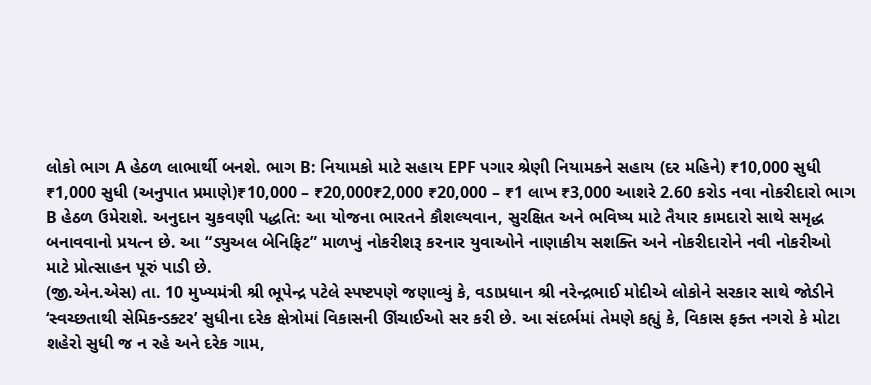લોકો ભાગ A હેઠળ લાભાર્થી બનશે. ભાગ B: નિયામકો માટે સહાય EPF પગાર શ્રેણી નિયામકને સહાય (દર મહિને) ₹10,000 સુધી ₹1,000 સુધી (અનુપાત પ્રમાણે)₹10,000 – ₹20,000₹2,000 ₹20,000 – ₹1 લાખ ₹3,000 આશરે 2.60 કરોડ નવા નોકરીદારો ભાગ B હેઠળ ઉમેરાશે. અનુદાન ચુકવણી પદ્ધતિ: આ યોજના ભારતને કૌશલ્યવાન, સુરક્ષિત અને ભવિષ્ય માટે તૈયાર કામદારો સાથે સમૃદ્ધ બનાવવાનો પ્રયત્ન છે. આ “ડ્યુઅલ બેનિફિટ” માળખું નોકરીશરૂ કરનાર યુવાઓને નાણાકીય સશક્તિ અને નોકરીદારોને નવી નોકરીઓ માટે પ્રોત્સાહન પૂરું પાડી છે.
(જી.એન.એસ) તા. 10 મુખ્યમંત્રી શ્રી ભૂપેન્દ્ર પટેલે સ્પષ્ટપણે જણાવ્યું કે, વડાપ્રધાન શ્રી નરેન્દ્રભાઈ મોદીએ લોકોને સરકાર સાથે જોડીને ‘સ્વચ્છતાથી સેમિકન્ડક્ટર’ સુધીના દરેક ક્ષેત્રોમાં વિકાસની ઊંચાઈઓ સર કરી છે. આ સંદર્ભમાં તેમણે કહ્યું કે, વિકાસ ફક્ત નગરો કે મોટા શહેરો સુધી જ ન રહે અને દરેક ગામ,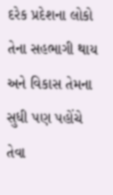દરેક પ્રદેશના લોકો તેના સહભાગી થાય અને વિકાસ તેમના સુધી પણ પહોંચે તેવા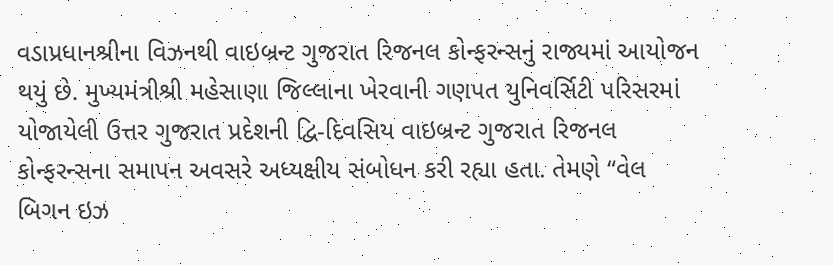વડાપ્રધાનશ્રીના વિઝનથી વાઇબ્રન્ટ ગુજરાત રિજનલ કોન્ફરન્સનું રાજ્યમાં આયોજન થયું છે. મુખ્યમંત્રીશ્રી મહેસાણા જિલ્લાના ખેરવાની ગણપત યુનિવર્સિટી પરિસરમાં યોજાયેલી ઉત્તર ગુજરાત પ્રદેશની દ્વિ-દિવસિય વાઇબ્રન્ટ ગુજરાત રિજનલ કોન્ફરન્સના સમાપન અવસરે અધ્યક્ષીય સંબોધન કરી રહ્યા હતા. તેમણે “વેલ બિગન ઇઝ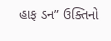હાફ ડન” ઉક્તિનો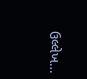ઉલ્લેખ…